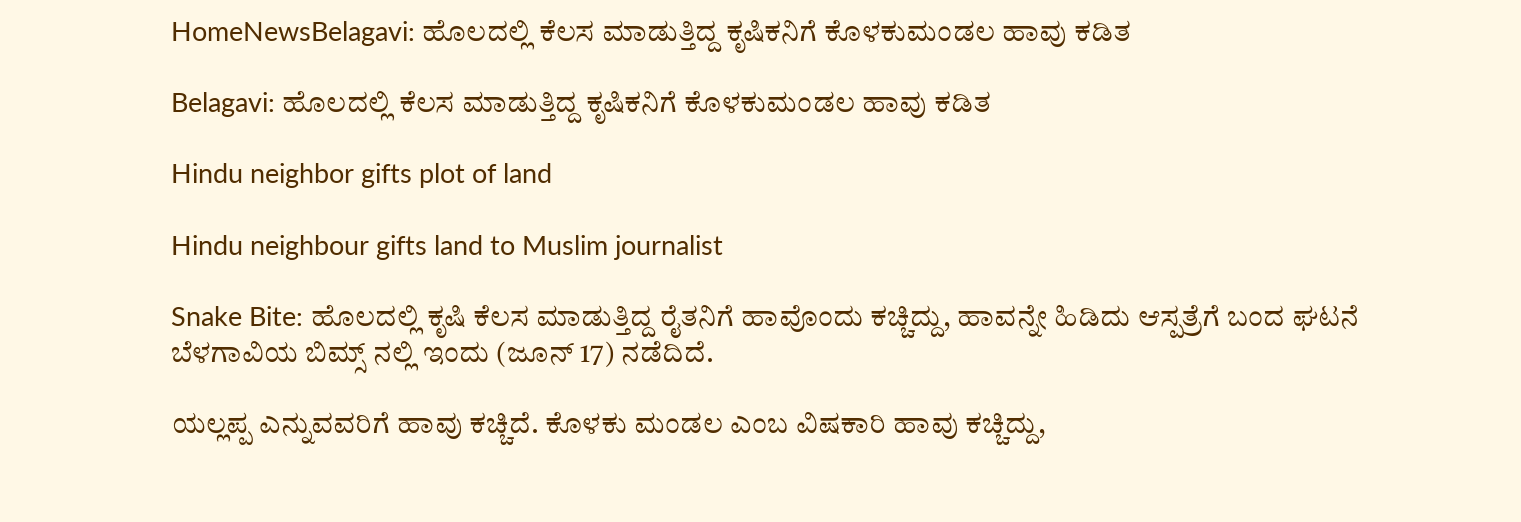HomeNewsBelagavi: ಹೊಲದಲ್ಲಿ ಕೆಲಸ ಮಾಡುತ್ತಿದ್ದ ಕೃಷಿಕನಿಗೆ ಕೊಳಕುಮಂಡಲ ಹಾವು ಕಡಿತ

Belagavi: ಹೊಲದಲ್ಲಿ ಕೆಲಸ ಮಾಡುತ್ತಿದ್ದ ಕೃಷಿಕನಿಗೆ ಕೊಳಕುಮಂಡಲ ಹಾವು ಕಡಿತ

Hindu neighbor gifts plot of land

Hindu neighbour gifts land to Muslim journalist

Snake Bite: ಹೊಲದಲ್ಲಿ ಕೃಷಿ ಕೆಲಸ ಮಾಡುತ್ತಿದ್ದ ರೈತನಿಗೆ ಹಾವೊಂದು ಕಚ್ಚಿದ್ದು, ಹಾವನ್ನೇ ಹಿಡಿದು ಆಸ್ಪತ್ರೆಗೆ ಬಂದ ಘಟನೆ ಬೆಳಗಾವಿಯ ಬಿಮ್ಸ್‌ ನಲ್ಲಿ ಇಂದು (ಜೂನ್‌ 17) ನಡೆದಿದೆ.

ಯಲ್ಲಪ್ಪ ಎನ್ನುವವರಿಗೆ ಹಾವು ಕಚ್ಚಿದೆ. ಕೊಳಕು ಮಂಡಲ ಎಂಬ ವಿಷಕಾರಿ ಹಾವು ಕಚ್ಚಿದ್ದು,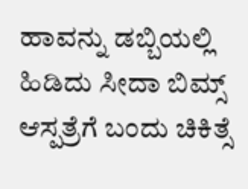ಹಾವನ್ನು ಡಬ್ಬಿಯಲ್ಲಿ ಹಿಡಿದು ಸೀದಾ ಬಿಮ್ಸ್‌ ಆಸ್ಪತ್ರೆಗೆ ಬಂದು ಚಿಕಿತ್ಸೆ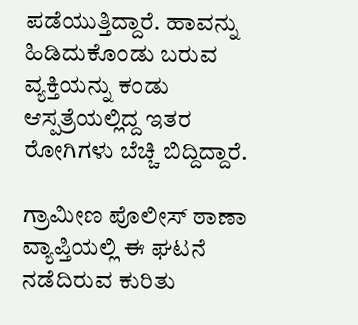ಪಡೆಯುತ್ತಿದ್ದಾರೆ. ಹಾವನ್ನು ಹಿಡಿದುಕೊಂಡು ಬರುವ ವ್ಯಕ್ತಿಯನ್ನು ಕಂಡು ಆಸ್ಪತ್ರೆಯಲ್ಲಿದ್ದ ಇತರ ರೋಗಿಗಳು ಬೆಚ್ಚಿ ಬಿದ್ದಿದ್ದಾರೆ.

ಗ್ರಾಮೀಣ ಪೊಲೀಸ್‌ ಠಾಣಾ ವ್ಯಾಪ್ತಿಯಲ್ಲಿ ಈ ಘಟನೆ ನಡೆದಿರುವ ಕುರಿತು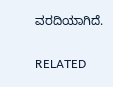ವರದಿಯಾಗಿದೆ.

RELATED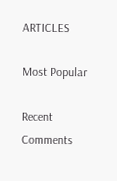ARTICLES

Most Popular

Recent Comments